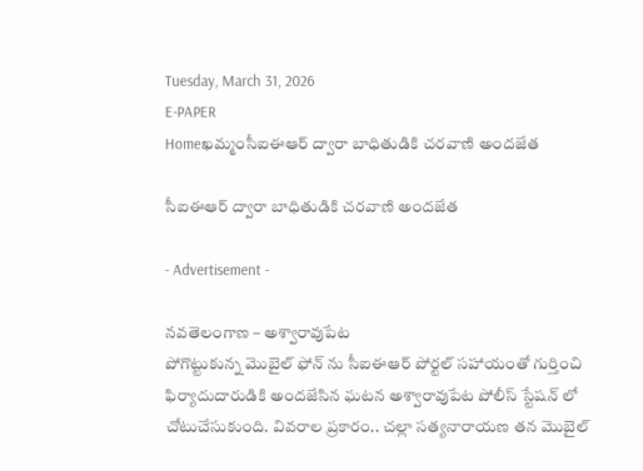Tuesday, March 31, 2026
E-PAPER
Homeఖమ్మంసీఐఈఆర్ ద్వారా బాధితుడికి చరవాణి అందజేత

సీఐఈఆర్ ద్వారా బాధితుడికి చరవాణి అందజేత

- Advertisement -

నవతెలంగాణ – అశ్వారావుపేట
పోగొట్టుకున్న మొబైల్ ఫోన్‌ ను సీఐఈఆర్ పోర్టల్ సహాయంతో గుర్తించి ఫిర్యాదుదారుడికి అందజేసిన ఘటన అశ్వారావుపేట పోలీస్ స్టేషన్‌ లో చోటుచేసుకుంది. వివరాల ప్రకారం.. చల్లా సత్యనారాయణ తన మొబైల్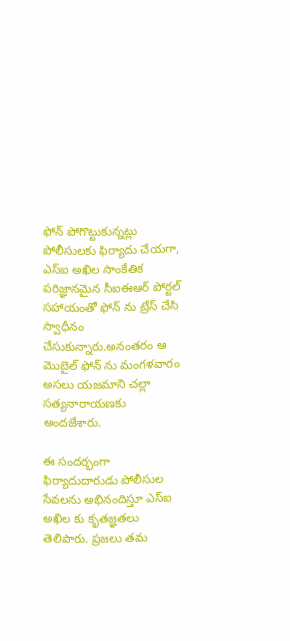ఫోన్ పోగొట్టుకున్నట్లు పోలీసులకు ఫిర్యాదు చేయగా, ఎస్ఐ అఖిల సాంకేతిక పరిజ్ఞానమైన సీఐఈఆర్ పోర్టల్ సహాయంతో ఫోన్‌ ను ట్రేస్ చేసి స్వాధీనం చేసుకున్నారు.అనంతరం ఆ మొబైల్ ఫోన్‌ ను మంగళవారం అసలు యజమాని చల్లా సత్యనారాయణకు అందజేశారు.

ఈ సందర్భంగా ఫిర్యాదుదారుడు పోలీసుల సేవలను అభినందిస్తూ ఎస్ఐ అఖిల కు కృతజ్ఞతలు తెలిపారు. ప్రజలు తమ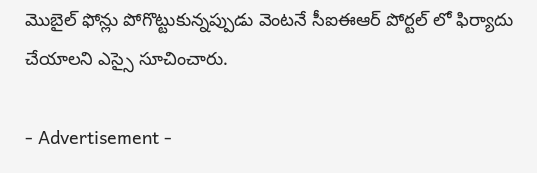మొబైల్ ఫోన్లు పోగొట్టుకున్నప్పుడు వెంటనే సీఐఈఆర్ పోర్టల్‌ లో ఫిర్యాదు చేయాలని ఎస్సై సూచించారు.

- Advertisement -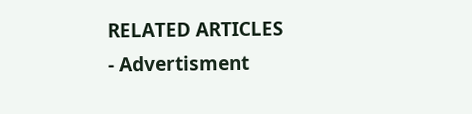RELATED ARTICLES
- Advertisment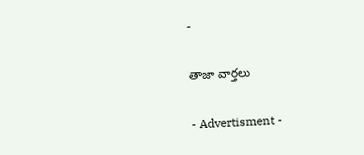-

తాజా వార్తలు

- Advertisment -